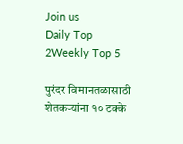Join us
Daily Top 2Weekly Top 5

पुरंदर विमानतळासाठी शेतकऱ्यांना १० टक्के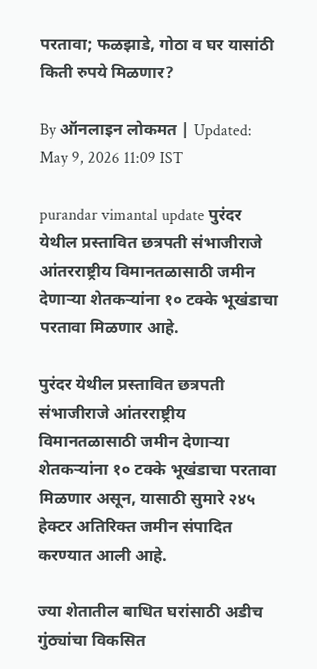परतावा; फळझाडे, गोठा व घर यासांठी किती रुपये मिळणार?

By ऑनलाइन लोकमत | Updated: May 9, 2026 11:09 IST

purandar vimantal update पुरंदर येथील प्रस्तावित छत्रपती संभाजीराजे आंतरराष्ट्रीय विमानतळासाठी जमीन देणाऱ्या शेतकऱ्यांना १० टक्के भूखंडाचा परतावा मिळणार आहे.

पुरंदर येथील प्रस्तावित छत्रपती संभाजीराजे आंतरराष्ट्रीय विमानतळासाठी जमीन देणाऱ्या शेतकऱ्यांना १० टक्के भूखंडाचा परतावा मिळणार असून, यासाठी सुमारे २४५ हेक्टर अतिरिक्त जमीन संपादित करण्यात आली आहे.

ज्या शेतातील बाधित घरांसाठी अडीच गुंठ्यांचा विकसित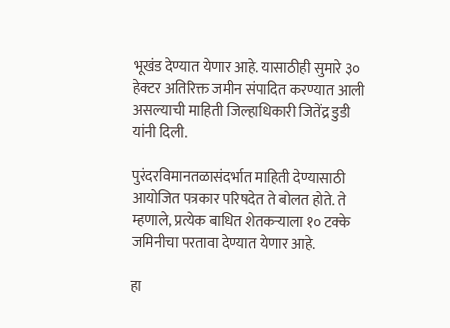भूखंड देण्यात येणार आहे. यासाठीही सुमारे ३० हेक्टर अतिरिक्त जमीन संपादित करण्यात आली असल्याची माहिती जिल्हाधिकारी जितेंद्र डुडी यांनी दिली.

पुरंदरविमानतळासंदर्भात माहिती देण्यासाठी आयोजित पत्रकार परिषदेत ते बोलत होते. ते म्हणाले, प्रत्येक बाधित शेतकऱ्याला १० टक्के जमिनीचा परतावा देण्यात येणार आहे.

हा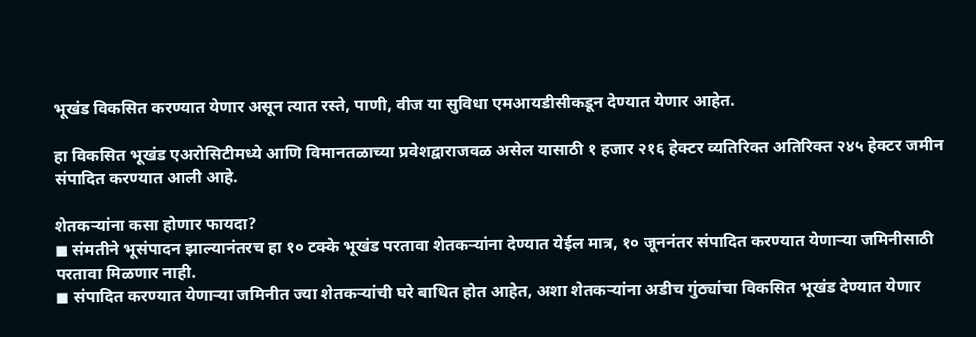भूखंड विकसित करण्यात येणार असून त्यात रस्ते, पाणी, वीज या सुविधा एमआयडीसीकडून देण्यात येणार आहेत.

हा विकसित भूखंड एअरोसिटीमध्ये आणि विमानतळाच्या प्रवेशद्वाराजवळ असेल यासाठी १ हजार २१६ हेक्टर व्यतिरिक्त अतिरिक्त २४५ हेक्टर जमीन संपादित करण्यात आली आहे.

शेतकऱ्यांना कसा होणार फायदा?
◼ संमतीने भूसंपादन झाल्यानंतरच हा १० टक्के भूखंड परतावा शेतकऱ्यांना देण्यात येईल मात्र, १० जूननंतर संपादित करण्यात येणाऱ्या जमिनीसाठी परतावा मिळणार नाही.
◼ संपादित करण्यात येणाऱ्या जमिनीत ज्या शेतकऱ्यांची घरे बाधित होत आहेत, अशा शेतकऱ्यांना अडीच गुंठ्यांचा विकसित भूखंड देण्यात येणार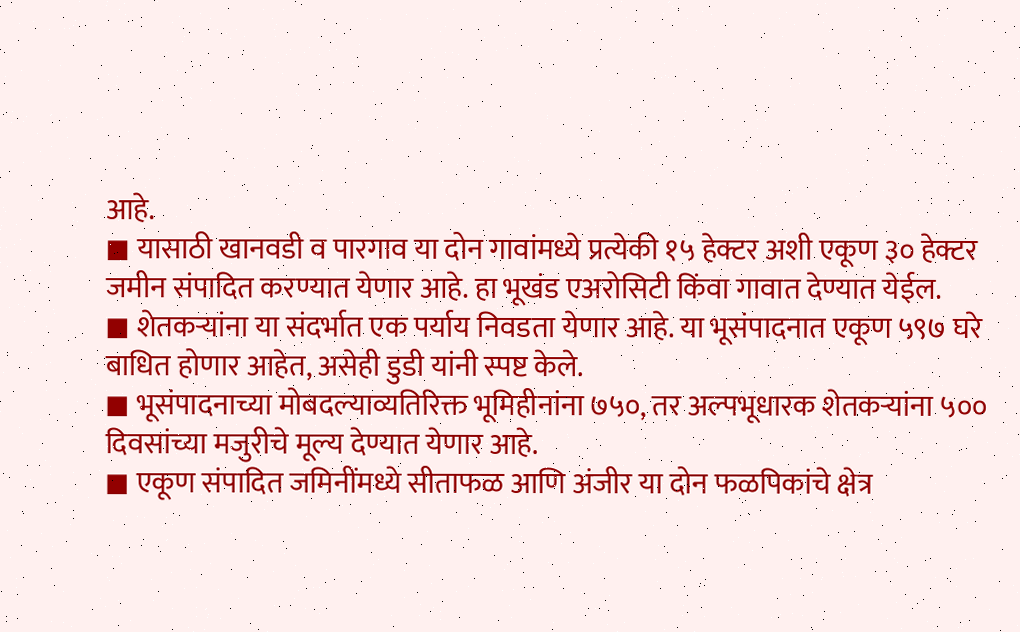आहे.
◼ यासाठी खानवडी व पारगाव या दोन गावांमध्ये प्रत्येकी १५ हेक्टर अशी एकूण ३० हेक्टर जमीन संपादित करण्यात येणार आहे. हा भूखंड एअरोसिटी किंवा गावात देण्यात येईल.
◼ शेतकऱ्यांना या संदर्भात एक पर्याय निवडता येणार आहे. या भूसंपादनात एकूण ५९७ घरे बाधित होणार आहेत, असेही डुडी यांनी स्पष्ट केले.
◼ भूसंपादनाच्या मोबदल्याव्यतिरिक्त भूमिहीनांना ७५०, तर अल्पभूधारक शेतकऱ्यांना ५०० दिवसांच्या मजुरीचे मूल्य देण्यात येणार आहे.
◼ एकूण संपादित जमिनींमध्ये सीताफळ आणि अंजीर या दोन फळपिकांचे क्षेत्र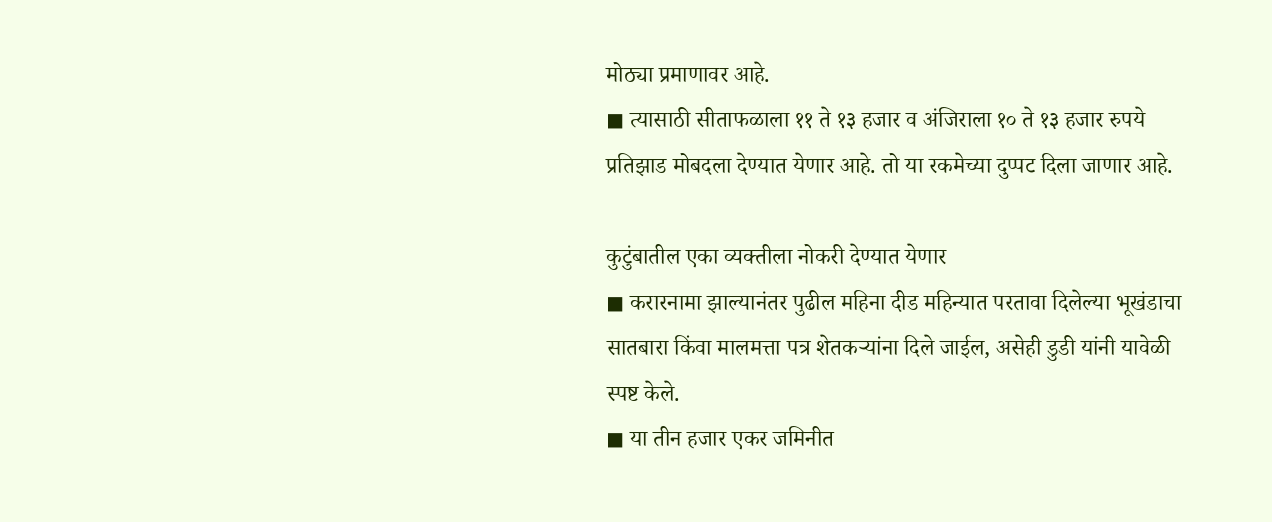मोठ्या प्रमाणावर आहे.
◼ त्यासाठी सीताफळाला ११ ते १३ हजार व अंजिराला १० ते १३ हजार रुपये प्रतिझाड मोबदला देण्यात येणार आहे. तो या रकमेच्या दुप्पट दिला जाणार आहे.

कुटुंबातील एका व्यक्तीला नोकरी देण्यात येणार
◼ करारनामा झाल्यानंतर पुढील महिना दीड महिन्यात परतावा दिलेल्या भूखंडाचा सातबारा किंवा मालमत्ता पत्र शेतकऱ्यांना दिले जाईल, असेही डुडी यांनी यावेळी स्पष्ट केले.
◼ या तीन हजार एकर जमिनीत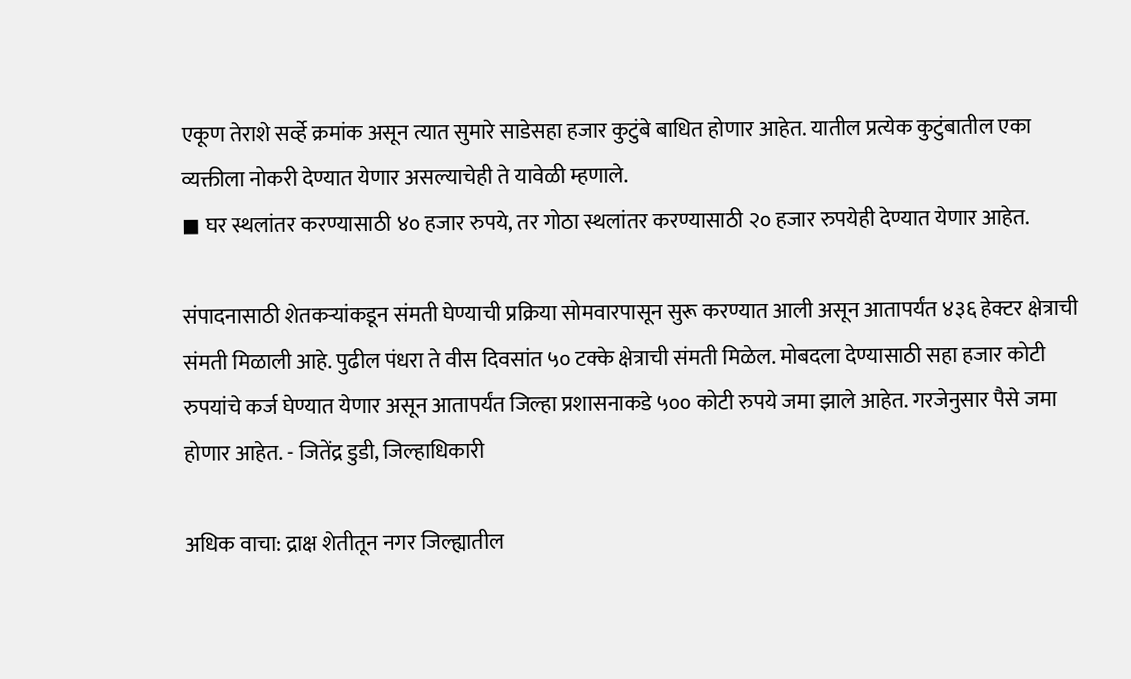एकूण तेराशे सर्व्हे क्रमांक असून त्यात सुमारे साडेसहा हजार कुटुंबे बाधित होणार आहेत. यातील प्रत्येक कुटुंबातील एका व्यक्तीला नोकरी देण्यात येणार असल्याचेही ते यावेळी म्हणाले.
◼ घर स्थलांतर करण्यासाठी ४० हजार रुपये, तर गोठा स्थलांतर करण्यासाठी २० हजार रुपयेही देण्यात येणार आहेत.

संपादनासाठी शेतकऱ्यांकडून संमती घेण्याची प्रक्रिया सोमवारपासून सुरू करण्यात आली असून आतापर्यंत ४३६ हेक्टर क्षेत्राची संमती मिळाली आहे. पुढील पंधरा ते वीस दिवसांत ५० टक्के क्षेत्राची संमती मिळेल. मोबदला देण्यासाठी सहा हजार कोटी रुपयांचे कर्ज घेण्यात येणार असून आतापर्यंत जिल्हा प्रशासनाकडे ५०० कोटी रुपये जमा झाले आहेत. गरजेनुसार पैसे जमा होणार आहेत. - जितेंद्र डुडी, जिल्हाधिकारी

अधिक वाचा: द्राक्ष शेतीतून नगर जिल्ह्यातील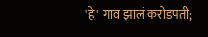'हे' गाव झालं करोडपती;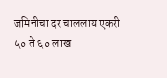जमिनीचा दर चाललाय एकरी ५० ते ६० लाख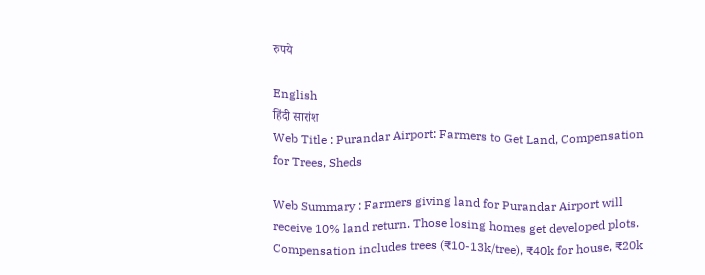रुपये

English
हिंदी सारांश
Web Title : Purandar Airport: Farmers to Get Land, Compensation for Trees, Sheds

Web Summary : Farmers giving land for Purandar Airport will receive 10% land return. Those losing homes get developed plots. Compensation includes trees (₹10-13k/tree), ₹40k for house, ₹20k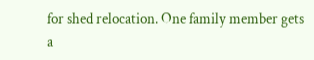for shed relocation. One family member gets a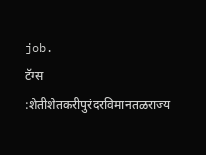job.
टॅग्स :शेतीशेतकरीपुरंदरविमानतळराज्य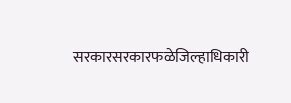सरकारसरकारफळेजिल्हाधिकारी